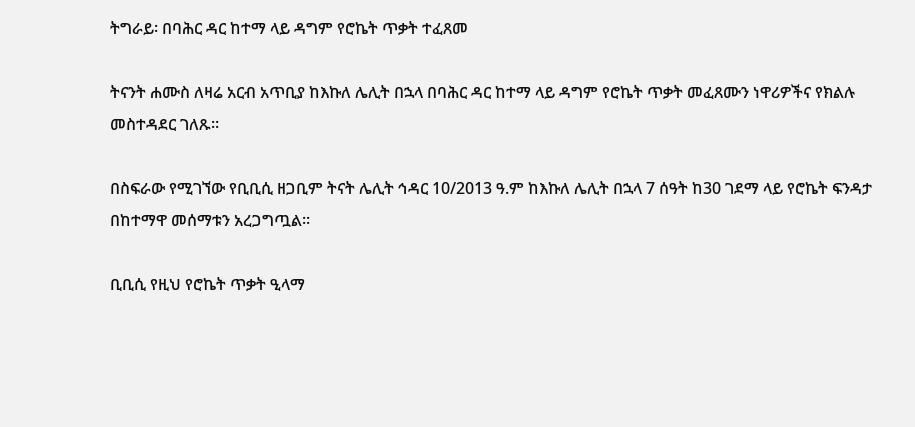ትግራይ፡ በባሕር ዳር ከተማ ላይ ዳግም የሮኬት ጥቃት ተፈጸመ

ትናንት ሐሙስ ለዛሬ አርብ አጥቢያ ከእኩለ ሌሊት በኋላ በባሕር ዳር ከተማ ላይ ዳግም የሮኬት ጥቃት መፈጸሙን ነዋሪዎችና የክልሉ መስተዳደር ገለጹ።

በስፍራው የሚገኘው የቢቢሲ ዘጋቢም ትናት ሌሊት ኅዳር 10/2013 ዓ.ም ከእኩለ ሌሊት በኋላ 7 ሰዓት ከ30 ገደማ ላይ የሮኬት ፍንዳታ በከተማዋ መሰማቱን አረጋግጧል።

ቢቢሲ የዚህ የሮኬት ጥቃት ዒላማ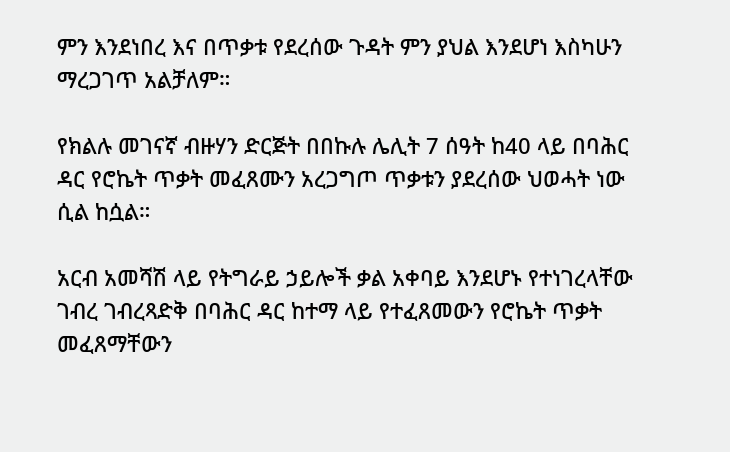ምን እንደነበረ እና በጥቃቱ የደረሰው ጉዳት ምን ያህል እንደሆነ እስካሁን ማረጋገጥ አልቻለም።

የክልሉ መገናኛ ብዙሃን ድርጅት በበኩሉ ሌሊት 7 ሰዓት ከ40 ላይ በባሕር ዳር የሮኬት ጥቃት መፈጸሙን አረጋግጦ ጥቃቱን ያደረሰው ህወሓት ነው ሲል ከሷል።

አርብ አመሻሽ ላይ የትግራይ ኃይሎች ቃል አቀባይ እንደሆኑ የተነገረላቸው ገብረ ገብረጻድቅ በባሕር ዳር ከተማ ላይ የተፈጸመውን የሮኬት ጥቃት መፈጸማቸውን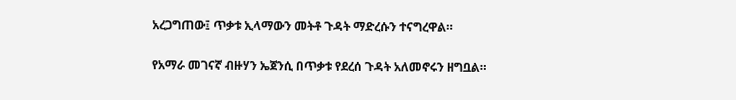አረጋግጠው፤ ጥቃቱ ኢላማውን መትቶ ጉዳት ማድረሱን ተናግረዋል።

የአማራ መገናኛ ብዙሃን ኤጀንሲ በጥቃቱ የደረሰ ጉዳት አለመኖሩን ዘግቧል።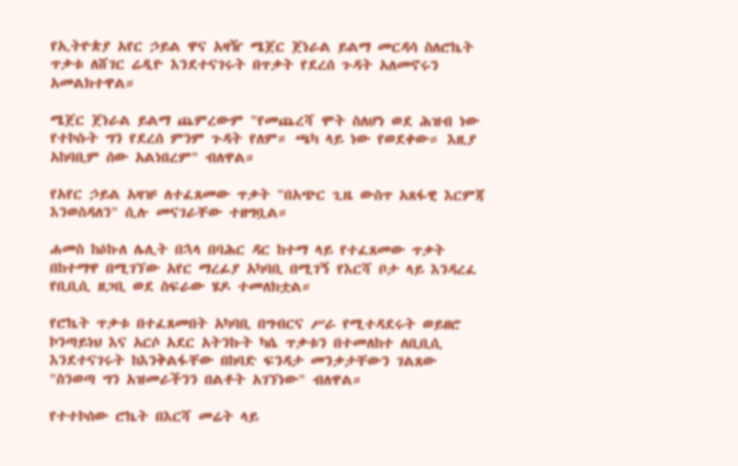የኢትዮጵያ አየር ኃይል ዋና አዛዥ ሜጀር ጀነራል ይልማ መርዳሳ ስለሮኬት ጥቃቱ ለሸገር ሬዲዮ እንደተናገሩት በጥቃት የደረሰ ጉዳት አለመኖሩን አመልክተዋል።

ሜጀር ጀነራል ይልማ ጨምረውም "የመጨረሻ ሞት ስለሆነ ወደ ሕዝብ ነው የተኮሱት ግን የደረሰ ምንም ጉዳት የለም። ጫካ ላይ ነው የወደቀው። እዚያ አከባቢም ሰው አልነበረም" ብለዋል።

የአየር ኃይል አዛዡ ለተፈጸመው ጥቃት "በአጭር ጊዜ ውስጥ አጸፋዊ እርምጃ እንወስዳለን" ሲሉ መናገራቸው ተዘግቧል።

ሐመስ ከዕኩለ ሌሊት በኋላ በባሕር ዳር ከተማ ላይ የተፈጸመው ጥቃት በከተማዋ በሚገኘው አየር ማረፊያ አካባቢ በሚገኝ የእርሻ ቦታ ላይ እንዳረፈ የቢቢሲ ዘጋቢ ወደ ስፍራው ሄዶ ተመለክቷል።

የሮኬት ጥቃቱ በተፈጸመበት አካባቢ በግብርና ሥራ የሚተዳደሩት ወይዘሮ ኮንጣይነህ እና አርሶ አደር አትንኩት ካሴ ጥቃቱን በተመለከተ ለቢቢሲ እንደተናገሩት ከእንቅልፋቸው በከባድ ፍንዳታ መንቃታቸውን ገልጸው "ስንወጣ ግን አዝመራችንን በልቶት አገኘነው" ብለዋል።

የተተኮሰው ሮኬት በእርሻ መሬት ላይ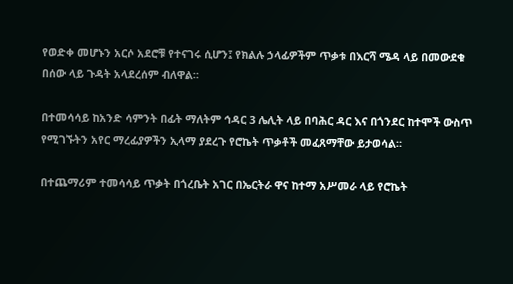የወድቀ መሆኑን አርሶ አደሮቹ የተናገሩ ሲሆን፤ የክልሉ ኃላፊዎችም ጥቃቱ በእርሻ ሜዳ ላይ በመውደቁ በሰው ላይ ጉዳት አላደረሰም ብለዋል።

በተመሳሳይ ከአንድ ሳምንት በፊት ማለትም ኅዳር 3 ሌሊት ላይ በባሕር ዳር እና በጎንደር ከተሞች ውስጥ የሚገኙትን አየር ማረፊያዎችን ኢላማ ያደረጉ የሮኬት ጥቃቶች መፈጸማቸው ይታወሳል።

በተጨማሪም ተመሳሳይ ጥቃት በጎረቤት አገር በኤርትራ ዋና ከተማ አሥመራ ላይ የሮኬት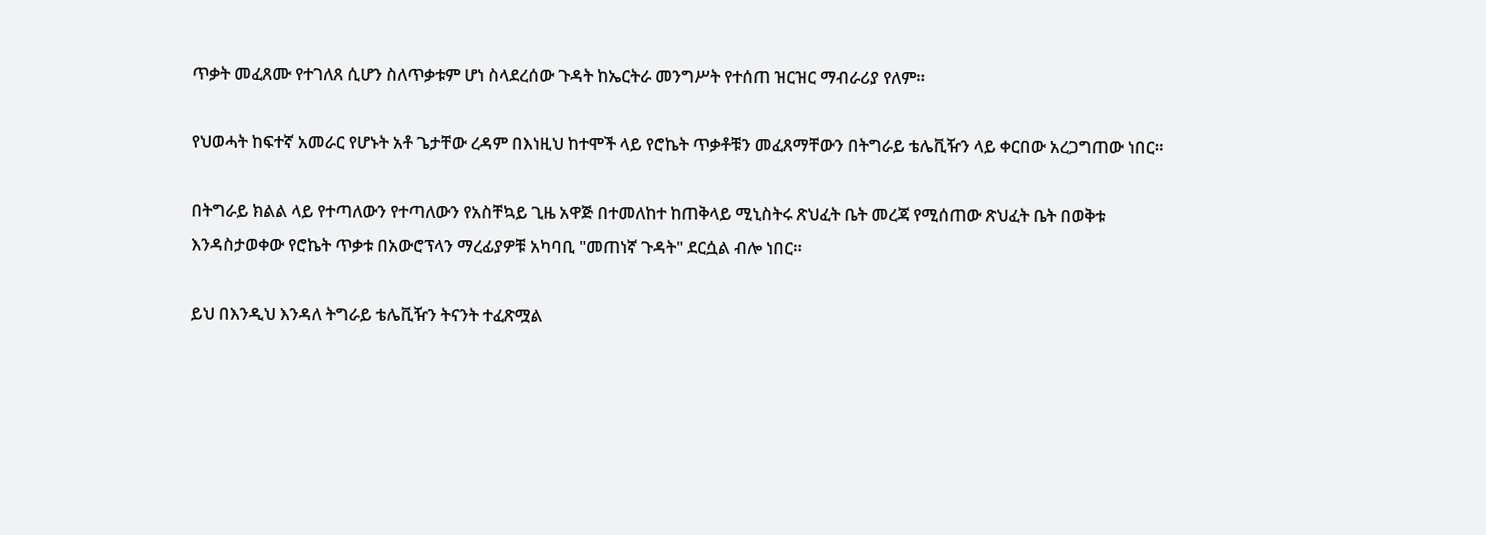ጥቃት መፈጸሙ የተገለጸ ሲሆን ስለጥቃቱም ሆነ ስላደረሰው ጉዳት ከኤርትራ መንግሥት የተሰጠ ዝርዝር ማብራሪያ የለም።

የህወሓት ከፍተኛ አመራር የሆኑት አቶ ጌታቸው ረዳም በእነዚህ ከተሞች ላይ የሮኬት ጥቃቶቹን መፈጸማቸውን በትግራይ ቴሌቪዥን ላይ ቀርበው አረጋግጠው ነበር።

በትግራይ ክልል ላይ የተጣለውን የተጣለውን የአስቸኳይ ጊዜ አዋጅ በተመለከተ ከጠቅላይ ሚኒስትሩ ጽህፈት ቤት መረጃ የሚሰጠው ጽህፈት ቤት በወቅቱ እንዳስታወቀው የሮኬት ጥቃቱ በአውሮፕላን ማረፊያዎቹ አካባቢ "መጠነኛ ጉዳት" ደርሷል ብሎ ነበር።

ይህ በእንዲህ እንዳለ ትግራይ ቴሌቪዥን ትናንት ተፈጽሟል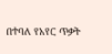በተባለ የአየር ጥቃት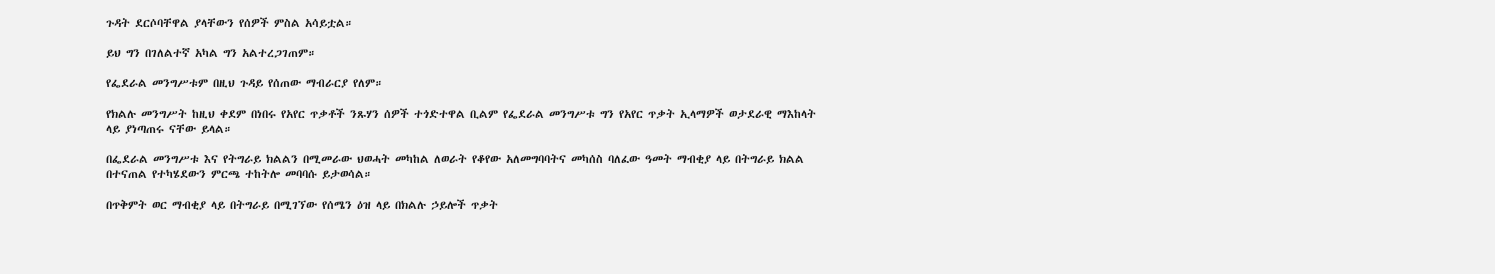ጉዳት ደርሶባቸዋል ያላቸውን የሰዎች ምስል አሳይቷል።

ይህ ግን በገለልተኛ አካል ግን አልተረጋገጠም።

የፌደራል መንግሥቱም በዚህ ጉዳይ የሰጠው ማብራርያ የለም።

የክልሉ መንግሥት ከዚህ ቀደም በነበሩ የአየር ጥቃቶች ንጹሃን ሰዎች ተጎድተዋል ቢልም የፌደራል መንግሥቱ ግን የአየር ጥቃት ኢላማዎች ወታደራዊ ማእከላት ላይ ያነጣጠሩ ናቸው ይላል።

በፌደራል መንግሥቱ እና የትግራይ ክልልን በሚመራው ህወሓት መካከል ለወራት የቆየው አለመግባባትና መካሰስ ባለፈው ዓመት ማብቂያ ላይ በትግራይ ክልል በተናጠል የተካሄደውን ምርጫ ተከትሎ መባባሱ ይታወሳል።

በጥቅምት ወር ማብቂያ ላይ በትግራይ በሚገኘው የሰሜን ዕዝ ላይ በክልሉ ኃይሎች ጥቃት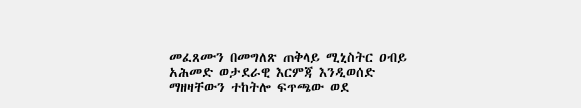መፈጸሙን በመግለጽ ጠቅላይ ሚኒስትር ዐብይ አሕመድ ወታደራዊ እርምጃ እንዲወሰድ ማዘዛቸውን ተከትሎ ፍጥጫው ወደ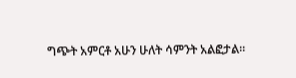ግጭት አምርቶ አሁን ሁለት ሳምንት አልፎታል።